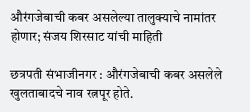औरंगजेबाची कबर असलेल्या तालुक्याचे नामांतर होणार; संजय शिरसाट यांची माहिती

छत्रपती संभाजीनगर : औरंगजेबाची कबर असलेले खुलताबादचे नाव रत्नपूर होते.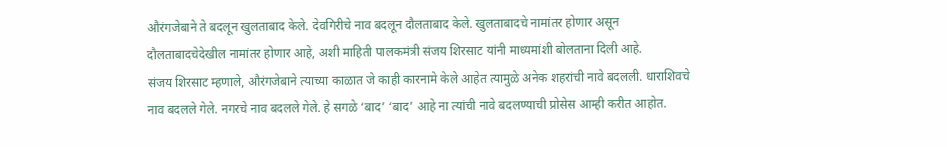औरंगजेबाने ते बदलून खुलताबाद केले. देवगिरीचे नाव बदलून दौलताबाद केले. खुलताबादचे नामांतर होणार असून दौलताबादचेदेखील नामांतर होणार आहे, अशी माहिती पालकमंत्री संजय शिरसाट यांनी माध्यमांशी बोलताना दिली आहे.
संजय शिरसाट म्हणाले, औरंगजेबाने त्याच्या काळात जे काही कारनामे केले आहेत त्यामुळे अनेक शहरांची नावे बदलली. धाराशिवचे नाव बदलले गेले. नगरचे नाव बदलले गेले. हे सगळे ‘बाद’ ‘बाद’ आहे ना त्यांची नावे बदलण्याची प्रोसेस आम्ही करीत आहोत.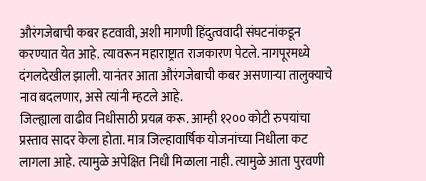औरंगजेबाची कबर हटवावी, अशी मागणी हिंदुत्ववादी संघटनांकडून करण्यात येत आहे. त्यावरून महाराष्ट्रात राजकारण पेटले. नागपूरमध्ये दंगलदेखील झाली. यानंतर आता औरंगजेबाची कबर असणाऱ्या तालुक्याचे नाव बदलणार, असे त्यांनी म्हटले आहे.
जिल्ह्याला वाढीव निधीसाठी प्रयत्न करू. आम्ही १२०० कोटी रुपयांचा प्रस्ताव सादर केला होता. मात्र जिल्हावार्षिक योजनांच्या निधीला कट लागला आहे. त्यामुळे अपेक्षित निधी मिळाला नाही. त्यामुळे आता पुरवणी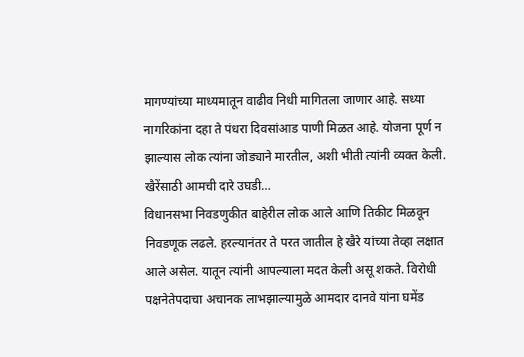मागण्यांच्या माध्यमातून वाढीव निधी मागितला जाणार आहे. सध्या नागरिकांना दहा ते पंधरा दिवसांआड पाणी मिळत आहे. योजना पूर्ण न झाल्यास लोक त्यांना जोड्याने मारतील, अशी भीती त्यांनी व्यक्त केली.
खैरेंसाठी आमची दारे उघडी…
विधानसभा निवडणुकीत बाहेरील लोक आले आणि तिकीट मिळवून निवडणूक लढले. हरल्यानंतर ते परत जातील हे खैरे यांच्या तेव्हा लक्षात आले असेल. यातून त्यांनी आपल्याला मदत केली असू शकते. विरोधी पक्षनेतेपदाचा अचानक लाभझाल्यामुळे आमदार दानवे यांना घमेंड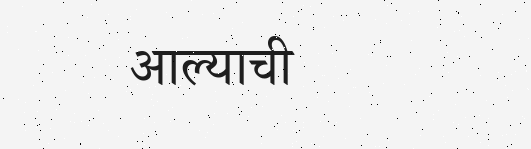आल्याची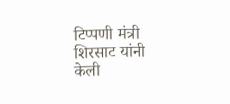टिप्पणी मंत्री शिरसाट यांनी केली